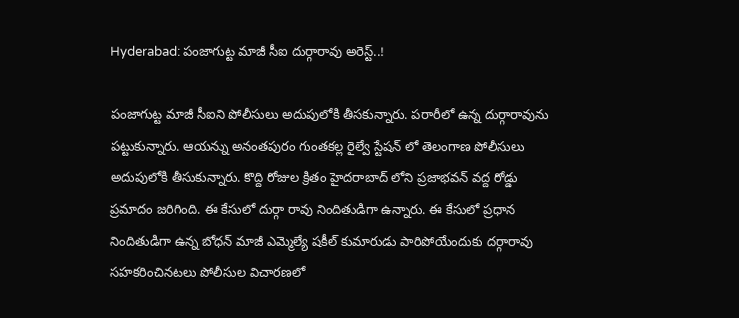Hyderabad: పంజాగుట్ట మాజీ సీఐ దుర్గారావు అరెస్ట్..!

పంజాగుట్ట మాజీ సీఐని పోలీసులు అదుపులోకి తీసకున్నారు. పరారీలో ఉన్న దుర్గారావును పట్టుకున్నారు. ఆయన్ను అనంతపురం గుంతకల్ల రైల్వే స్టేషన్ లో తెలంగాణ పోలీసులు అదుపులోకి తీసుకున్నారు. కొద్ది రోజుల క్రితం హైదరాబాద్ లోని ప్రజాభవన్ వద్ద రోడ్డు ప్రమాదం జరిగింది. ఈ కేసులో దుర్గా రావు నిందితుడిగా ఉన్నారు. ఈ కేసులో ప్రధాన నిందితుడిగా ఉన్న బోధన్ మాజీ ఎమ్మెల్యే షకీల్ కుమారుడు పారిపోయేందుకు దర్గారావు సహకరించినటలు పోలీసుల విచారణలో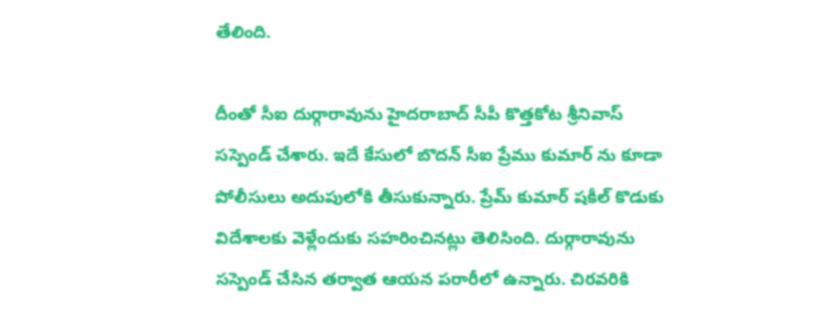తేలింది.

దీంతో సీఐ దుర్గారావును హైదరాబాద్ సీపీ కొత్తకోట శ్రీనివాస్ సస్పెండ్ చేశారు. ఇదే కేసులో బొదన్ సీఐ ప్రేము కుమార్ ను కూడా పోలీసులు అదుపులోకి తీసుకున్నారు. ప్రేమ్ కుమార్ షకీల్ కొడుకు విదేశాలకు వెళ్లేందుకు సహరించినట్లు తెలిసింది. దుర్గారావును సస్పెండ్ చేసిన తర్వాత ఆయన పరారీలో ఉన్నారు. చిరవరికి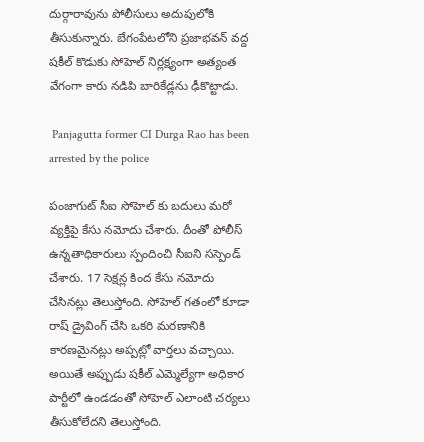దుర్గారావును పోలీసులు అదుపులోకి తీసుకున్నారు. బేగంపేటలోని ప్రజాభవన్ వద్ద షకీల్ కొడుకు సోహెల్ నిర్లక్ష్యంగా అత్యంత వేగంగా కారు నడిపి బారికేడ్లను ఢీకొట్టాడు.

 Panjagutta former CI Durga Rao has been arrested by the police

పంజాగుట్ సీఐ సోహెల్ కు బదులు మరో వ్యక్తిపై కేసు నమోదు చేశారు. దీంతో పోలీస్ ఉన్నతాధికారులు స్పందించి సీఐని సస్పెండ్ చేశారు. 17 సెక్షన్ల కింద కేసు నమోదు చేసినట్లు తెలుస్తోంది. సోహెల్ గతంలో కూడా రాష్ డ్రైవింగ్ చేసి ఒకరి మరణానికి కారణమైనట్లు అప్పట్లో వార్తలు వచ్చాయి. అయితే అప్పుడు షకీల్ ఎమ్మెల్యేగా అధికార పార్టీలో ఉండడంతో సోహెల్ ఎలాంటి చర్యలు తీసుకోలేదని తెలుస్తోంది.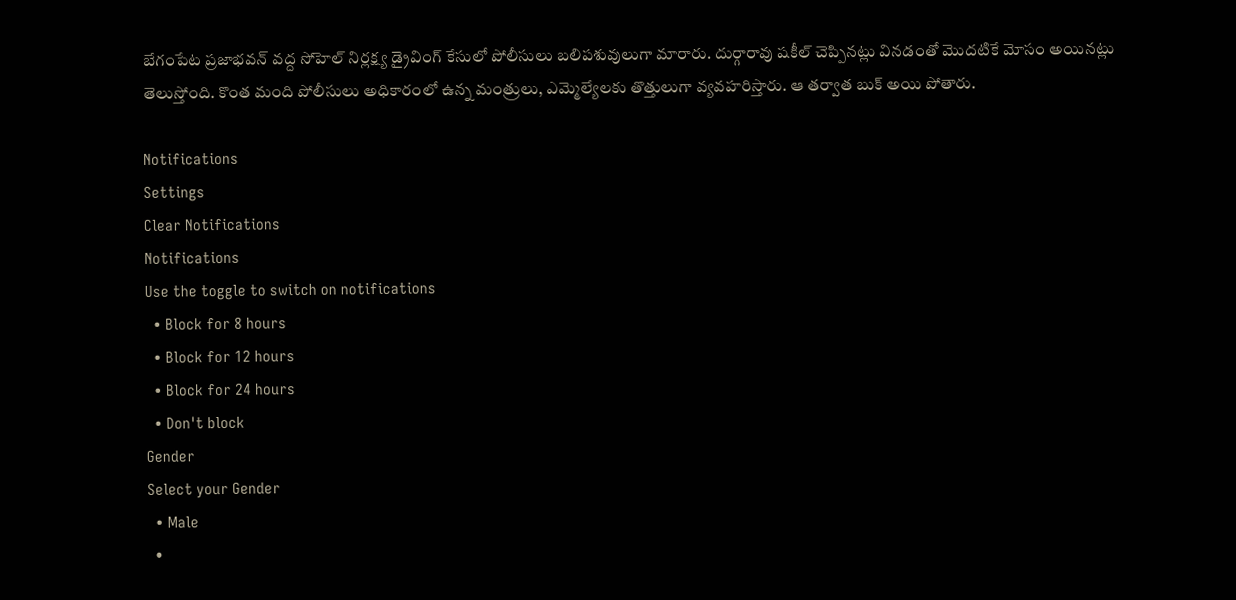బేగంపేట ప్రజాభవన్ వద్ద సోహెల్ నిర్లక్ష్య డ్రైవింగ్ కేసులో పోలీసులు బలిపశువులుగా మారారు. దుర్గారావు షకీల్ చెప్పినట్లు వినడంతో మొదటికే మోసం అయినట్లు తెలుస్తోంది. కొంత మంది పోలీసులు అధికారంలో ఉన్న మంత్రులు, ఎమ్మెల్యేలకు తొత్తులుగా వ్యవహరిస్తారు. ఆ తర్వాత బుక్ అయి పోతారు.

Notifications
Settings
Clear Notifications
Notifications
Use the toggle to switch on notifications
  • Block for 8 hours
  • Block for 12 hours
  • Block for 24 hours
  • Don't block
Gender
Select your Gender
  • Male
  •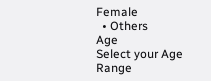Female
  • Others
Age
Select your Age Range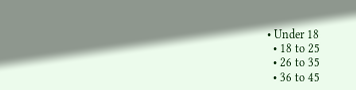• Under 18
  • 18 to 25
  • 26 to 35
  • 36 to 45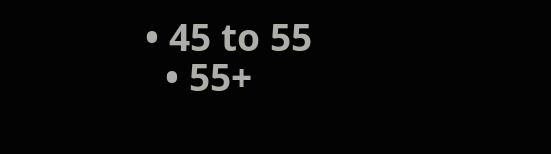• 45 to 55
  • 55+